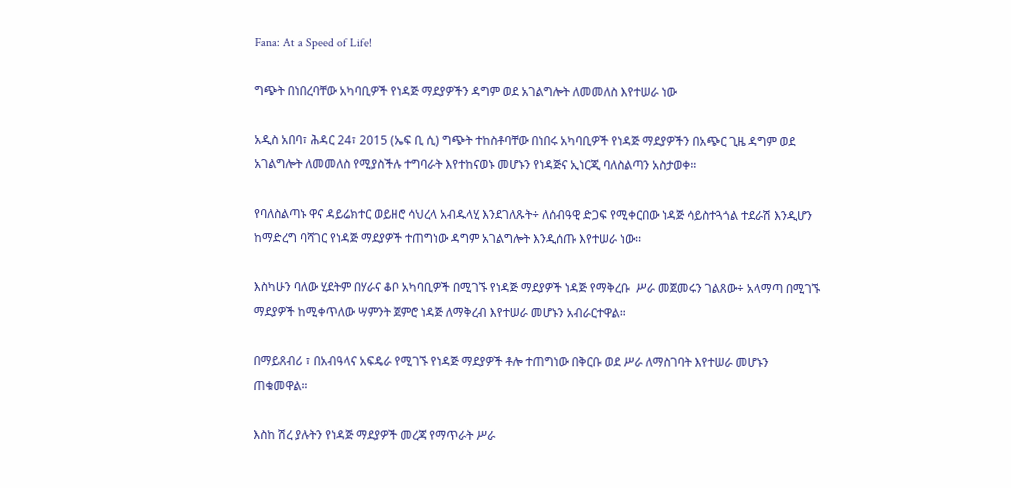Fana: At a Speed of Life!

ግጭት በነበረባቸው አካባቢዎች የነዳጅ ማደያዎችን ዳግም ወደ አገልግሎት ለመመለስ እየተሠራ ነው

አዲስ አበባ፣ ሕዳር 24፣ 2015 (ኤፍ ቢ ሲ) ግጭት ተከስቶባቸው በነበሩ አካባቢዎች የነዳጅ ማደያዎችን በአጭር ጊዜ ዳግም ወደ አገልግሎት ለመመለስ የሚያስችሉ ተግባራት እየተከናወኑ መሆኑን የነዳጅና ኢነርጂ ባለስልጣን አስታወቀ።

የባለስልጣኑ ዋና ዳይሬክተር ወይዘሮ ሳህረላ አብዱላሂ እንደገለጹት÷ ለሰብዓዊ ድጋፍ የሚቀርበው ነዳጅ ሳይስተጓጎል ተደራሽ እንዲሆን ከማድረግ ባሻገር የነዳጅ ማደያዎች ተጠግነው ዳግም አገልግሎት እንዲሰጡ እየተሠራ ነው፡፡

እስካሁን ባለው ሂደትም በሃራና ቆቦ አካባቢዎች በሚገኙ የነዳጅ ማደያዎች ነዳጅ የማቅረቡ  ሥራ መጀመሩን ገልጸው÷ አላማጣ በሚገኙ ማደያዎች ከሚቀጥለው ሣምንት ጀምሮ ነዳጅ ለማቅረብ እየተሠራ መሆኑን አብራርተዋል።

በማይጸብሪ ፣ በአብዓላና አፍዴራ የሚገኙ የነዳጅ ማደያዎች ቶሎ ተጠግነው በቅርቡ ወደ ሥራ ለማስገባት እየተሠራ መሆኑን ጠቁመዋል።

እስከ ሽረ ያሉትን የነዳጅ ማደያዎች መረጃ የማጥራት ሥራ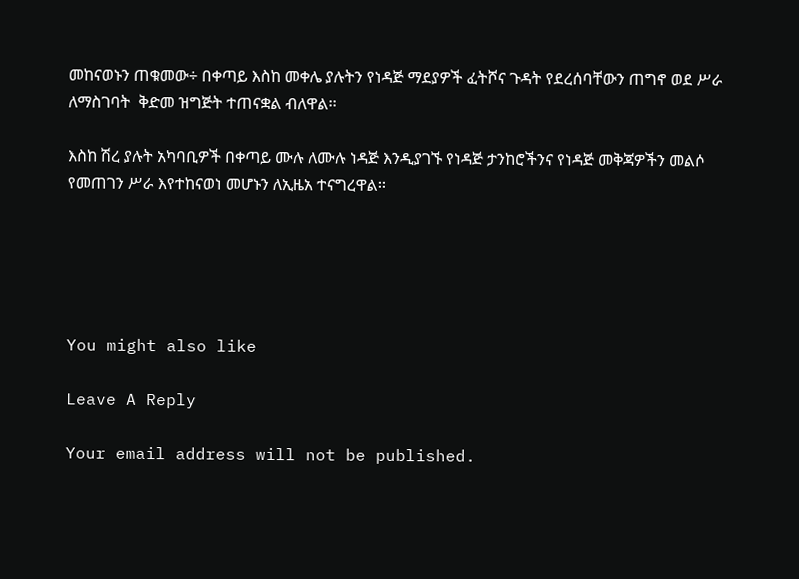መከናወኑን ጠቁመው÷ በቀጣይ እስከ መቀሌ ያሉትን የነዳጅ ማደያዎች ፈትሾና ጉዳት የደረሰባቸውን ጠግኖ ወደ ሥራ ለማስገባት  ቅድመ ዝግጅት ተጠናቋል ብለዋል፡፡

እስከ ሽረ ያሉት አካባቢዎች በቀጣይ ሙሉ ለሙሉ ነዳጅ እንዲያገኙ የነዳጅ ታንከሮችንና የነዳጅ መቅጃዎችን መልሶ የመጠገን ሥራ እየተከናወነ መሆኑን ለኢዜአ ተናግረዋል፡፡





You might also like

Leave A Reply

Your email address will not be published.